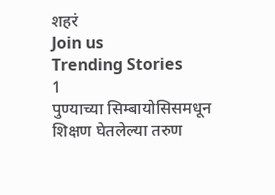शहरं
Join us
Trending Stories
1
पुण्याच्या सिम्बायोसिसमधून शिक्षण घेतलेल्या तरुण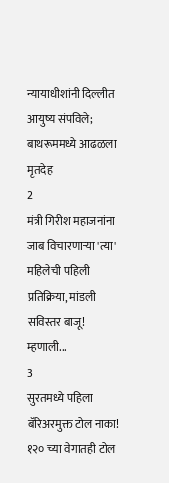न्यायाधीशांनी दिल्लीत आयुष्य संपविले; बाथरूममध्ये आढळला मृतदेह
2
मंत्री गिरीश महाजनांना जाब विचारणाऱ्या 'त्या' महिलेची पहिली प्रतिक्रिया, मांडली सविस्तर बाजू! म्हणाली...
3
सुरतमध्ये पहिला बॅरिअरमुक्त टोल नाका! १२० च्या वेगातही टोल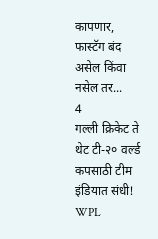कापणार, फास्टॅग बंद असेल किंवा नसेल तर...
4
गल्ली क्रिकेट ते थेट टी-२० वर्ल्ड कपसाठी टीम इंडियात संधी! WPL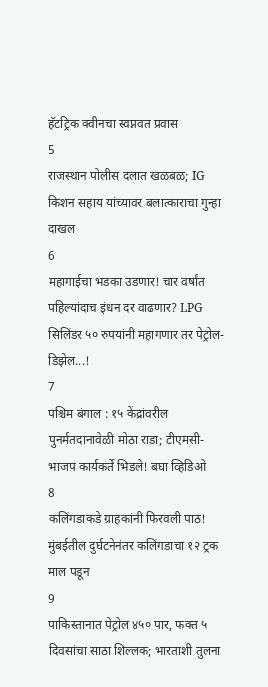हॅटट्रिक क्वीनचा स्वप्नवत प्रवास
5
राजस्थान पोलीस दलात खळबळ; IG किशन सहाय यांच्यावर बलात्काराचा गुन्हा दाखल
6
महागाईचा भडका उडणार! चार वर्षांत पहिल्यांदाच इंधन दर वाढणार? LPG सिलिंडर ५० रुपयांनी महागणार तर पेट्रोल-डिझेल...!
7
पश्चिम बंगाल : १५ केंद्रांवरील पुनर्मतदानावेळी मोठा राडा; टीएमसी-भाजप कार्यकर्ते भिडले! बघा व्हिडिओ
8
कलिंगडाकडे ग्राहकांनी फिरवली पाठ! मुंबईतील दुर्घटनेनंतर कलिंगडाचा १२ ट्रक माल पडून
9
पाकिस्तानात पेट्रोल ४५० पार, फक्त ५ दिवसांचा साठा शिल्लक; भारताशी तुलना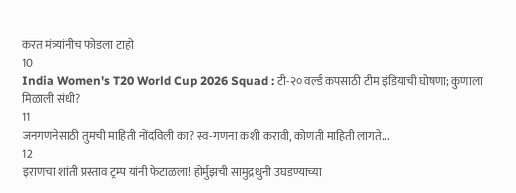करत मंत्र्यांनीच फोडला टाहो
10
India Women's T20 World Cup 2026 Squad : टी-२० वर्ल्ड कपसाठी टीम इंडियाची घोषणा; कुणाला मिळाली संधी?
11
जनगणनेसाठी तुमची माहिती नोंदविली का? स्व-गणना कशी करावी, कोणती माहिती लागते...
12
इराणचा शांती प्रस्ताव ट्रम्प यांनी फेटाळला! होर्मुझची सामुद्रधुनी उघडण्याच्या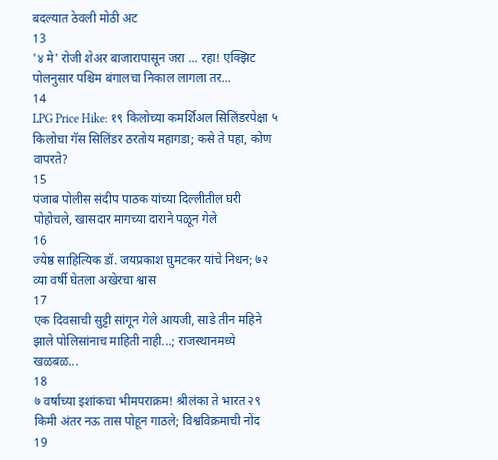बदल्यात ठेवली मोठी अट
13
'४ मे' रोजी शेअर बाजारापासून जरा ... रहा! एक्झिट पोलनुसार पश्चिम बंगालचा निकाल लागला तर...
14
LPG Price Hike: १९ किलोच्या कमर्शिअल सिलिंडरपेक्षा ५ किलोचा गॅस सिलिंडर ठरतोय महागडा; कसे ते पहा, कोण वापरते?
15
पंजाब पोलीस संदीप पाठक यांच्या दिल्लीतील घरी पोहोचले, खासदार मागच्या दाराने पळून गेले
16
ज्येष्ठ साहित्यिक डॉ. जयप्रकाश घुमटकर यांचे निधन; ७२ व्या वर्षी घेतला अखेरचा श्वास
17
एक दिवसाची सुट्टी सांगून गेले आयजी, साडे तीन महिने झाले पोलिसांनाच माहिती नाही...; राजस्थानमध्ये खळबळ...
18
७ वर्षांच्या इशांकचा भीमपराक्रम! श्रीलंका ते भारत २९ किमी अंतर नऊ तास पोहून गाठले; विश्वविक्रमाची नोंद
19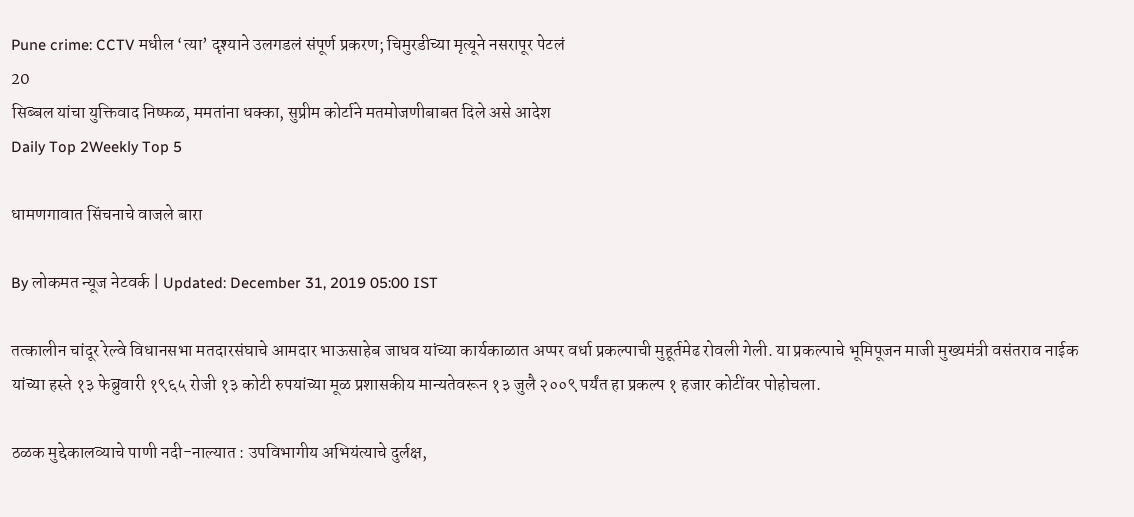Pune crime: CCTV मधील ‘त्या’ दृश्याने उलगडलं संपूर्ण प्रकरण; चिमुरडीच्या मृत्यूने नसरापूर पेटलं
20
सिब्बल यांचा युक्तिवाद निष्फळ, ममतांना धक्का, सुप्रीम कोर्टाने मतमोजणीबाबत दिले असे आदेश
Daily Top 2Weekly Top 5

धामणगावात सिंचनाचे वाजले बारा

By लोकमत न्यूज नेटवर्क | Updated: December 31, 2019 05:00 IST

तत्कालीन चांदूर रेल्वे विधानसभा मतदारसंघाचे आमदार भाऊसाहेब जाधव यांच्या कार्यकाळात अप्पर वर्धा प्रकल्पाची मुहूर्तमेढ रोवली गेली. या प्रकल्पाचे भूमिपूजन माजी मुख्यमंत्री वसंतराव नाईक यांच्या हस्ते १३ फेब्रुवारी १९६५ रोजी १३ कोटी रुपयांच्या मूळ प्रशासकीय मान्यतेवरून १३ जुलै २००९ पर्यंत हा प्रकल्प १ हजार कोटींवर पोहोचला.

ठळक मुद्देकालव्याचे पाणी नदी-नाल्यात : उपविभागीय अभियंत्याचे दुर्लक्ष,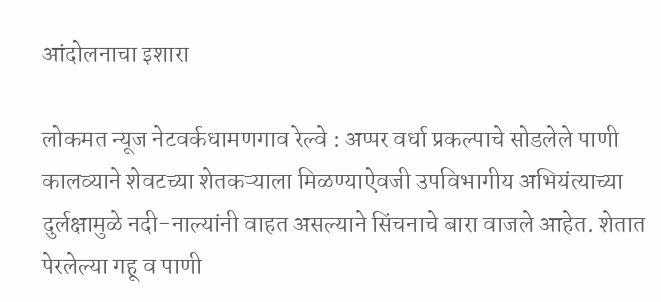आंदोलनाचा इशारा

लोकमत न्यूज नेटवर्कधामणगाव रेल्वे : अप्पर वर्धा प्रकल्पाचे सोडलेले पाणी कालव्याने शेवटच्या शेतकऱ्याला मिळण्याऐवजी उपविभागीय अभियंत्याच्या दुर्लक्षामुळे नदी-नाल्यांनी वाहत असल्याने सिंचनाचे बारा वाजले आहेत. शेतात पेरलेल्या गहू व पाणी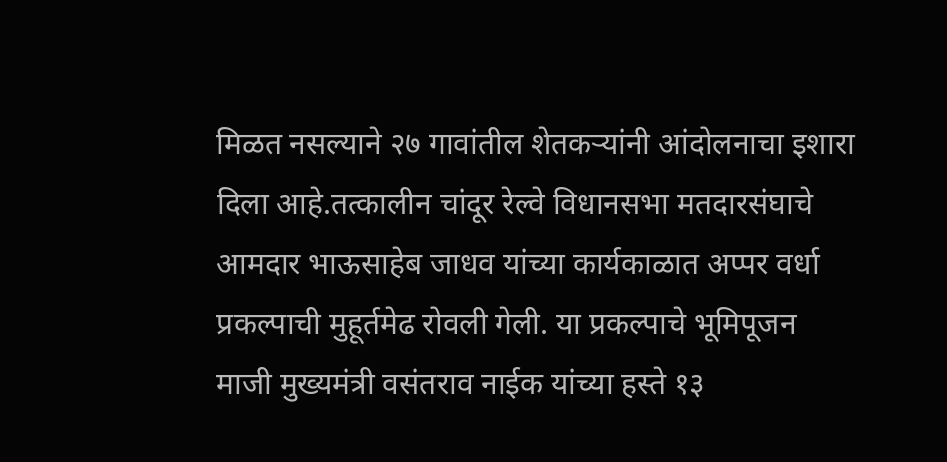मिळत नसल्याने २७ गावांतील शेतकऱ्यांनी आंदोलनाचा इशारा दिला आहे.तत्कालीन चांदूर रेल्वे विधानसभा मतदारसंघाचे आमदार भाऊसाहेब जाधव यांच्या कार्यकाळात अप्पर वर्धा प्रकल्पाची मुहूर्तमेढ रोवली गेली. या प्रकल्पाचे भूमिपूजन माजी मुख्यमंत्री वसंतराव नाईक यांच्या हस्ते १३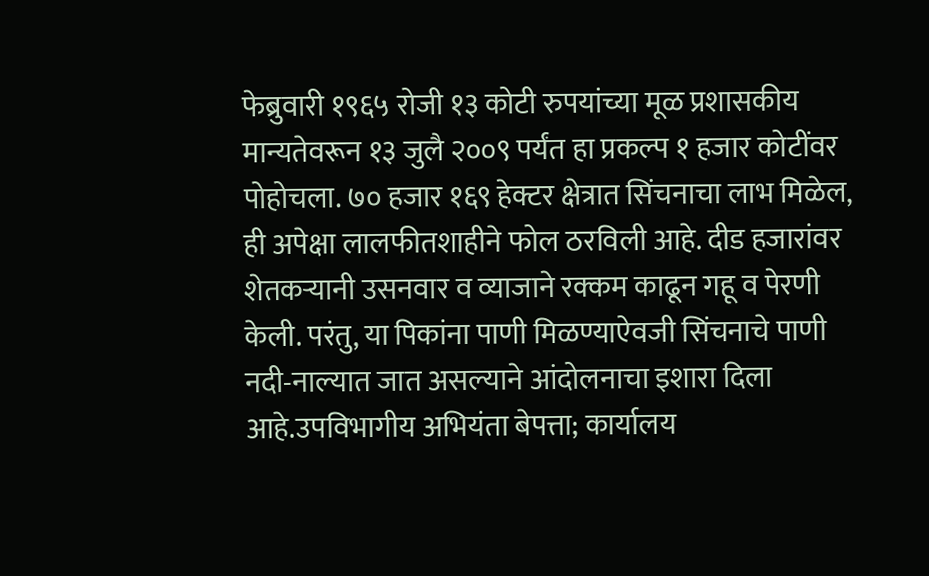फेब्रुवारी १९६५ रोजी १३ कोटी रुपयांच्या मूळ प्रशासकीय मान्यतेवरून १३ जुलै २००९ पर्यंत हा प्रकल्प १ हजार कोटींवर पोहोचला. ७० हजार १६९ हेक्टर क्षेत्रात सिंचनाचा लाभ मिळेल, ही अपेक्षा लालफीतशाहीने फोल ठरविली आहे. दीड हजारांवर शेतकऱ्यानी उसनवार व व्याजाने रक्कम काढून गहू व पेरणी केली. परंतु, या पिकांना पाणी मिळण्याऐवजी सिंचनाचे पाणी नदी-नाल्यात जात असल्याने आंदोलनाचा इशारा दिला आहे.उपविभागीय अभियंता बेपत्ता; कार्यालय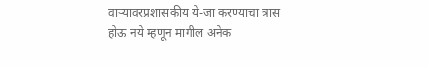वाऱ्यावरप्रशासकीय ये-जा करण्याचा त्रास होऊ नये म्हणून मागील अनेक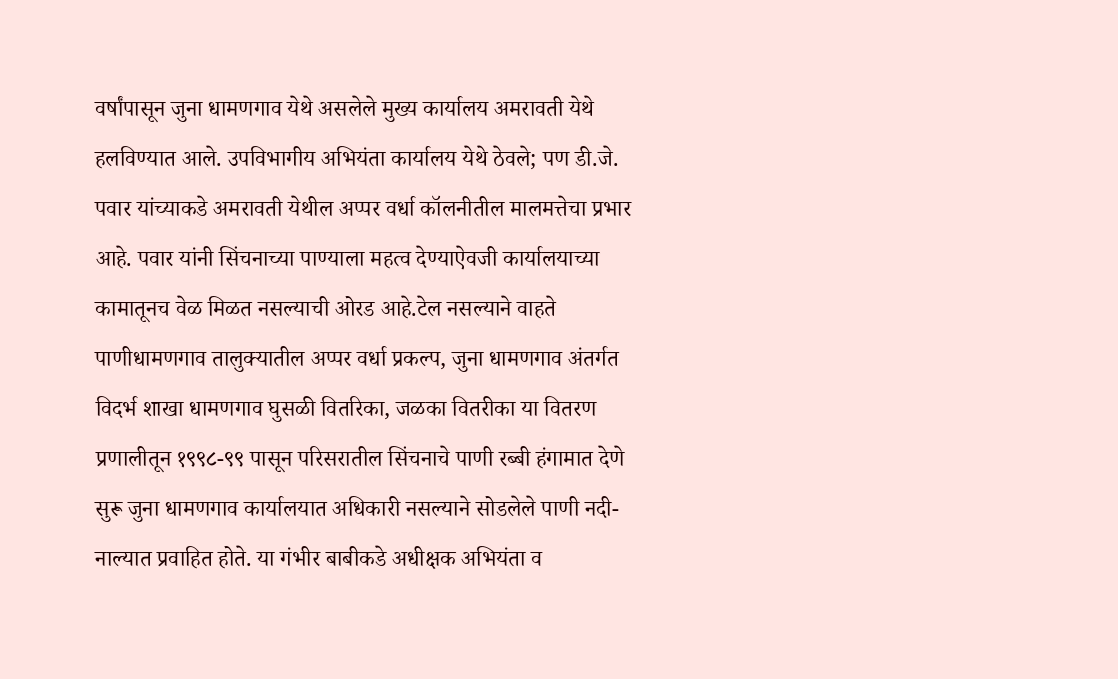वर्षांपासून जुना धामणगाव येथे असलेले मुख्य कार्यालय अमरावती येथे हलविण्यात आले. उपविभागीय अभियंता कार्यालय येथे ठेवले; पण डी.जे. पवार यांच्याकडे अमरावती येथील अप्पर वर्धा कॉलनीतील मालमत्तेचा प्रभार आहे. पवार यांनी सिंचनाच्या पाण्याला महत्व देण्याऐवजी कार्यालयाच्या कामातूनच वेळ मिळत नसल्याची ओरड आहे.टेल नसल्याने वाहते पाणीधामणगाव तालुक्यातील अप्पर वर्धा प्रकल्प, जुना धामणगाव अंतर्गत विदर्भ शाखा धामणगाव घुसळी वितरिका, जळका वितरीका या वितरण प्रणालीतून १९९८-९९ पासून परिसरातील सिंचनाचे पाणी रब्बी हंगामात देणे सुरू जुना धामणगाव कार्यालयात अधिकारी नसल्याने सोडलेले पाणी नदी-नाल्यात प्रवाहित होते. या गंभीर बाबीकडे अधीक्षक अभियंता व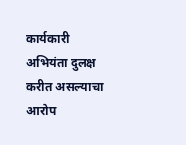कार्यकारी अभियंता दुलक्ष करीत असल्याचा आरोप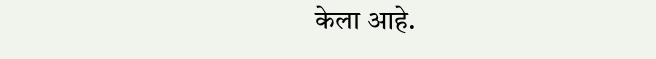केला आहे.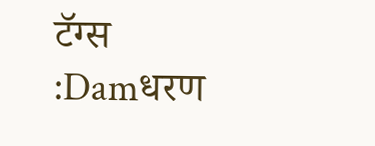टॅग्स :Damधरण